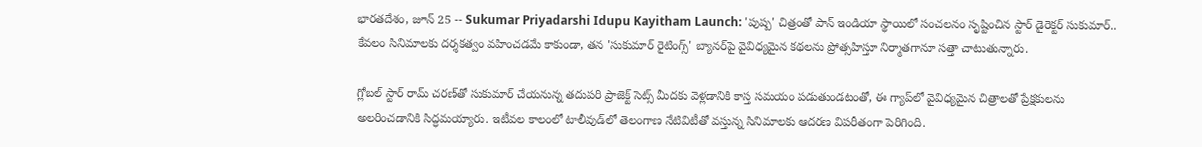భారతదేశం, జూన్ 25 -- Sukumar Priyadarshi Idupu Kayitham Launch: 'పుష్ప' చిత్రంతో పాన్ ఇండియా స్థాయిలో సంచలనం సృష్టించిన స్టార్ డైరెక్టర్ సుకుమార్.. కేవలం సినిమాలకు దర్శకత్వం వహించడమే కాకుండా, తన 'సుకుమార్ రైటింగ్స్' బ్యానర్‌పై వైవిధ్యమైన కథలను ప్రోత్సహిస్తూ నిర్మాతగానూ సత్తా చాటుతున్నారు.

గ్లోబల్ స్టార్ రామ్ చరణ్‌తో సుకుమార్ చేయనున్న తదుపరి ప్రాజెక్ట్ సెట్స్ మీదకు వెళ్లడానికి కాస్త సమయం పడుతుండటంతో, ఈ గ్యాప్‌లో వైవిధ్యమైన చిత్రాలతో ప్రేక్షకులను అలరించడానికి సిద్ధమయ్యారు. ఇటీవల కాలంలో టాలీవుడ్‌లో తెలంగాణ నేటివిటీతో వస్తున్న సినిమాలకు ఆదరణ విపరీతంగా పెరిగింది.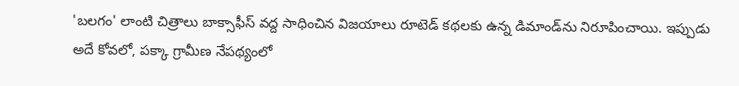'బలగం' లాంటి చిత్రాలు బాక్సాఫీస్ వద్ద సాధించిన విజయాలు రూటెడ్ కథలకు ఉన్న డిమాండ్‌ను నిరూపించాయి. ఇప్పుడు అదే కోవలో, పక్కా గ్రామీణ నేపథ్యంలో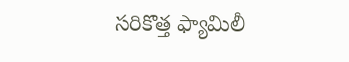సరికొత్త ఫ్యామిలీ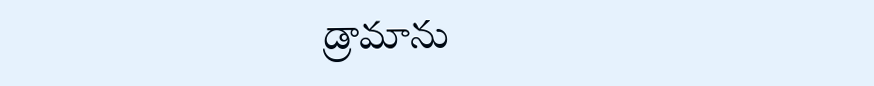డ్రామాను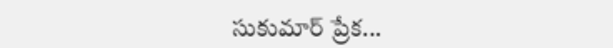సుకుమార్ ప్రేక...